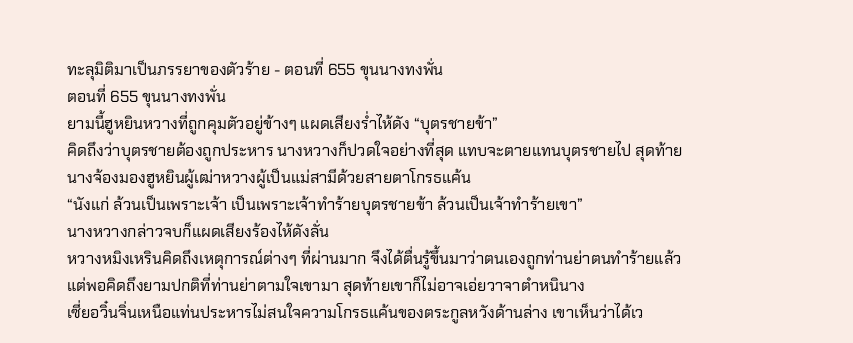ทะลุมิติมาเป็นภรรยาของตัวร้าย - ตอนที่ 655 ขุนนางทงพั่น
ตอนที่ 655 ขุนนางทงพั่น
ยามนี้ฮูหยินหวางที่ถูกคุมตัวอยู่ข้างๆ แผดเสียงร่ำไห้ดัง “บุตรชายข้า”
คิดถึงว่าบุตรชายต้องถูกประหาร นางหวางก็ปวดใจอย่างที่สุด แทบจะตายแทนบุตรชายไป สุดท้ายนางจ้องมองฮูหยินผู้เฒ่าหวางผู้เป็นแม่สามีด้วยสายตาโกรธแค้น
“นังแก่ ล้วนเป็นเพราะเจ้า เป็นเพราะเจ้าทำร้ายบุตรชายข้า ล้วนเป็นเจ้าทำร้ายเขา”
นางหวางกล่าวจบก็แผดเสียงร้องไห้ดังลั่น
หวางหมิงเหรินคิดถึงเหตุการณ์ต่างๆ ที่ผ่านมาก จึงได้ตื่นรู้ขึ้นมาว่าตนเองถูกท่านย่าตนทำร้ายแล้ว แต่พอคิดถึงยามปกติที่ท่านย่าตามใจเขามา สุดท้ายเขาก็ไม่อาจเอ่ยวาจาตำหนินาง
เซี่ยอวิ๋นจิ่นเหนือแท่นประหารไม่สนใจความโกรธแค้นของตระกูลหวังด้านล่าง เขาเห็นว่าได้เว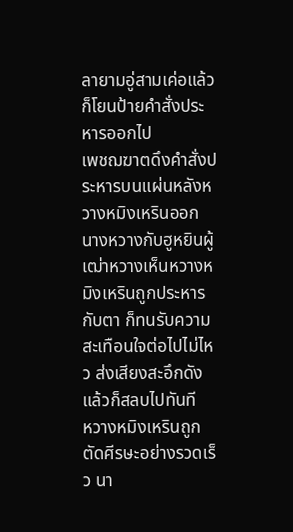ลายามอู่สามเค่อแล้ว ก็โยนป้ายคำสั่งประหารออกไป
เพชฌฆาตดึงคำสั่งประหารบนแผ่นหลังหวางหมิงเหรินออก นางหวางกับฮูหยินผู้เฒ่าหวางเห็นหวางหมิงเหรินถูกประหารกับตา ก็ทนรับความสะเทือนใจต่อไปไม่ไหว ส่งเสียงสะอึกดังแล้วก็สลบไปทันที
หวางหมิงเหรินถูกตัดศีรษะอย่างรวดเร็ว นา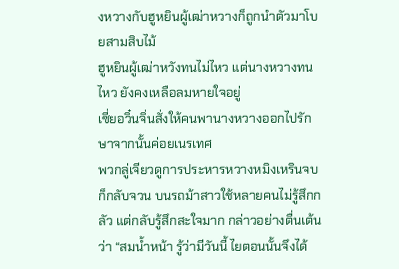งหวางกับฮูหยินผู้เฒ่าหวางก็ถูกนำตัวมาโบยสามสิบไม้
ฮูหยินผู้เฒ่าหวังทนไม่ไหว แต่นางหวางทนไหว ยังคงเหลือลมหายใจอยู่
เซี่ยอวิ๋นจิ่นสั่งให้คนพานางหวางออกไปรักษาจากนั้นค่อยเนรเทศ
พวกลู่เจียวดูการประหารหวางหมิงเหรินจบก็กลับจวน บนรถม้าสาวใช้หลายคนไม่รู้สึกกลัว แต่กลับรู้สึกสะใจมาก กล่าวอย่างตื่นเต้นว่า “สมน้ำหน้า รู้ว่ามีวันนี้ ไยตอนนั้นจึงได้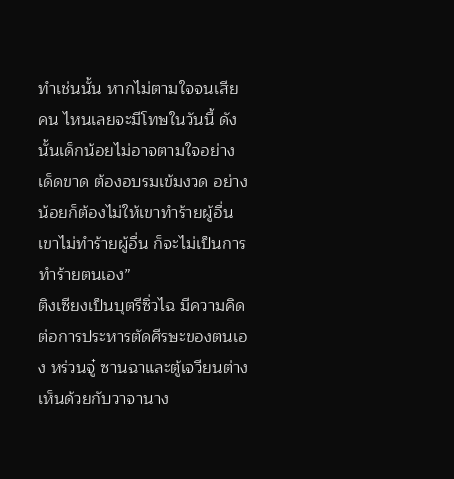ทำเช่นนั้น หากไม่ตามใจจนเสียคน ไหนเลยจะมีโทษในวันนี้ ดังนั้นเด็กน้อยไม่อาจตามใจอย่างเด็ดขาด ต้องอบรมเข้มงวด อย่างน้อยก็ต้องไม่ให้เขาทำร้ายผู้อื่น เขาไม่ทำร้ายผู้อื่น ก็จะไม่เป็นการทำร้ายตนเอง”
ติงเซียงเป็นบุตรีซิ่วไฉ มีความคิดต่อการประหารตัดศีรษะของตนเอง หร่วนจู๋ ซานฉาและตู้เจวียนต่างเห็นด้วยกับวาจานาง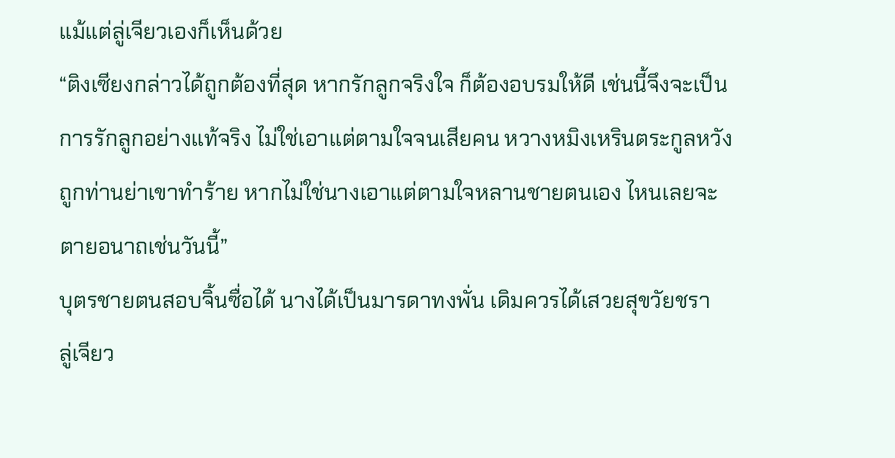แม้แต่ลู่เจียวเองก็เห็นด้วย
“ติงเซียงกล่าวได้ถูกต้องที่สุด หากรักลูกจริงใจ ก็ต้องอบรมให้ดี เช่นนี้จึงจะเป็นการรักลูกอย่างแท้จริง ไม่ใช่เอาแต่ตามใจจนเสียคน หวางหมิงเหรินตระกูลหวังถูกท่านย่าเขาทำร้าย หากไม่ใช่นางเอาแต่ตามใจหลานชายตนเอง ไหนเลยจะตายอนาถเช่นวันนี้”
บุตรชายตนสอบจิ้นซื่อได้ นางได้เป็นมารดาทงพั่น เดิมควรได้เสวยสุขวัยชรา
ลู่เจียว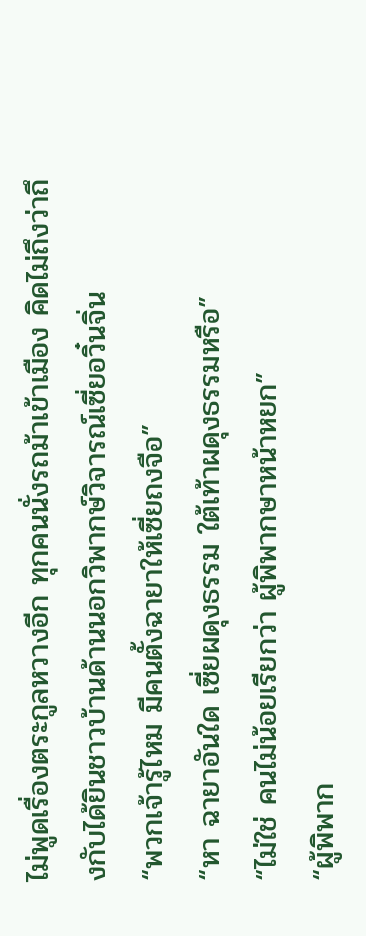ไม่พูดเรื่องตระกูลหวางอีก ทุกคนนั่งรถม้าเข้าเมือง คิดไม่ถึงว่าถึงกับได้ยินชาวบ้านด้านนอกวิพากษ์วิจารณ์เซี่ยอวิ๋นจิ่น
“พวกเจ้ารู้ไหม มีคนตั้งฉายาให้เซี่ยถงจือ”
“หา ฉายาอันใด เซี่ยผดุงธรรม ใต้เท้าผดุงธรรมหรือ”
“ไม่ใช่ คนไม่น้อยเรียกว่า ผู้พิพากษาหน้าหยก”
“ผู้พิพาก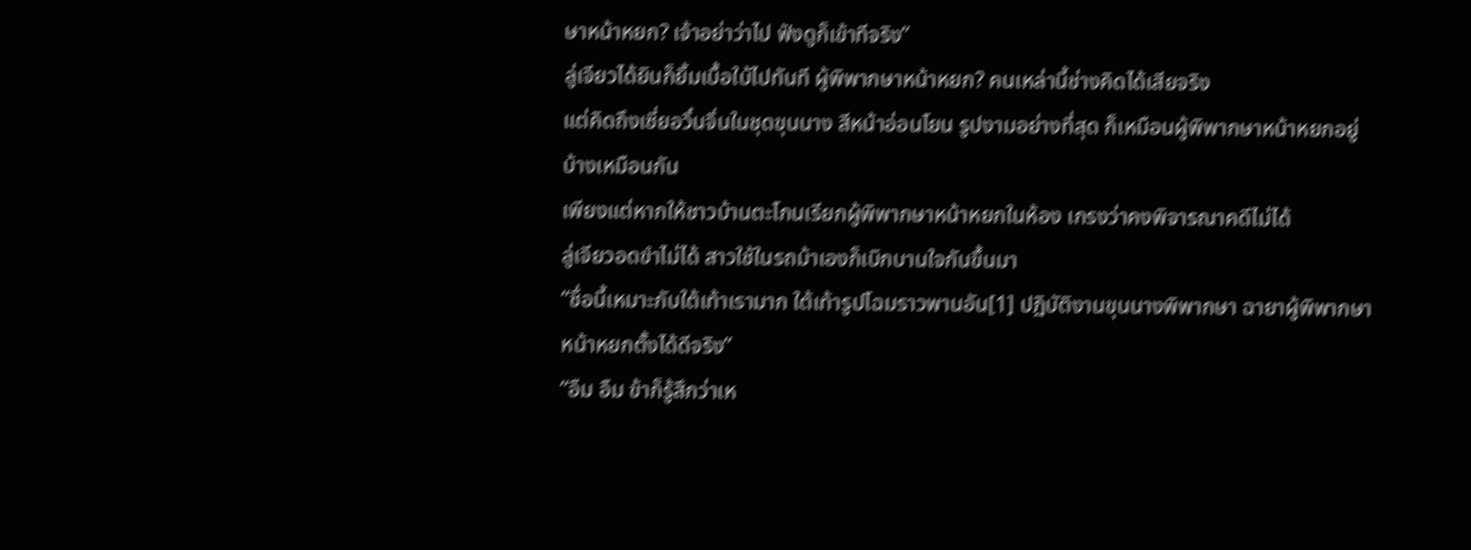ษาหน้าหยก? เจ้าอย่าว่าไป ฟังดูก็เข้าทีจริง”
ลู่เจียวได้ยินก็ยิ้มเบื้อใบ้ไปทันที ผู้พิพากษาหน้าหยก? คนเหล่านี้ช่างคิดได้เสียจริง
แต่คิดถึงเซี่ยอวิ๋นจิ่นในชุดขุนนาง สีหน้าอ่อนโยน รูปงามอย่างที่สุด ก็เหมือนผู้พิพากษาหน้าหยกอยู่บ้างเหมือนกัน
เพียงแต่หากให้ชาวบ้านตะโกนเรียกผู้พิพากษาหน้าหยกในห้อง เกรงว่าคงพิจารณาคดีไม่ได้
ลู่เจียวอดขำไม่ได้ สาวใช้ในรถม้าเองก็เบิกบานใจกันขึ้นมา
“ชื่อนี้เหมาะกับใต้เท้าเรามาก ใต้เท้ารูปโฉมราวพานอัน[1] ปฏิบัติงานขุนนางพิพากษา ฉายาผู้พิพากษาหน้าหยกตั้งได้ดีจริง”
“อืม อืม ข้าก็รู้สึกว่าเห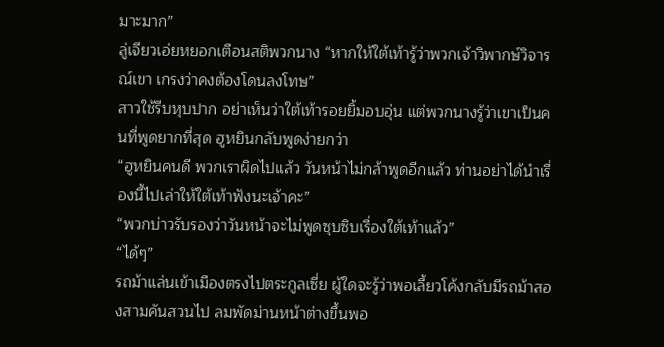มาะมาก”
ลู่เจียวเอ่ยหยอกเตือนสติพวกนาง “หากให้ใต้เท้ารู้ว่าพวกเจ้าวิพากษ์วิจารณ์เขา เกรงว่าคงต้องโดนลงโทษ”
สาวใช้รีบหุบปาก อย่าเห็นว่าใต้เท้ารอยยิ้มอบอุ่น แต่พวกนางรู้ว่าเขาเป็นคนที่พูดยากที่สุด ฮูหยินกลับพูดง่ายกว่า
“ฮูหยินคนดี พวกเราผิดไปแล้ว วันหน้าไม่กล้าพูดอีกแล้ว ท่านอย่าได้นำเรื่องนี้ไปเล่าให้ใต้เท้าฟังนะเจ้าคะ”
“พวกบ่าวรับรองว่าวันหน้าจะไม่พูดซุบซิบเรื่องใต้เท้าแล้ว”
“ได้ๆ”
รถม้าแล่นเข้าเมืองตรงไปตระกูลเซี่ย ผู้ใดจะรู้ว่าพอเลี้ยวโค้งกลับมีรถม้าสองสามคันสวนไป ลมพัดม่านหน้าต่างขึ้นพอ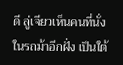ดี ลู่เจียวเห็นคนที่นั่งในรถม้าอีกฝั่ง เป็นใต้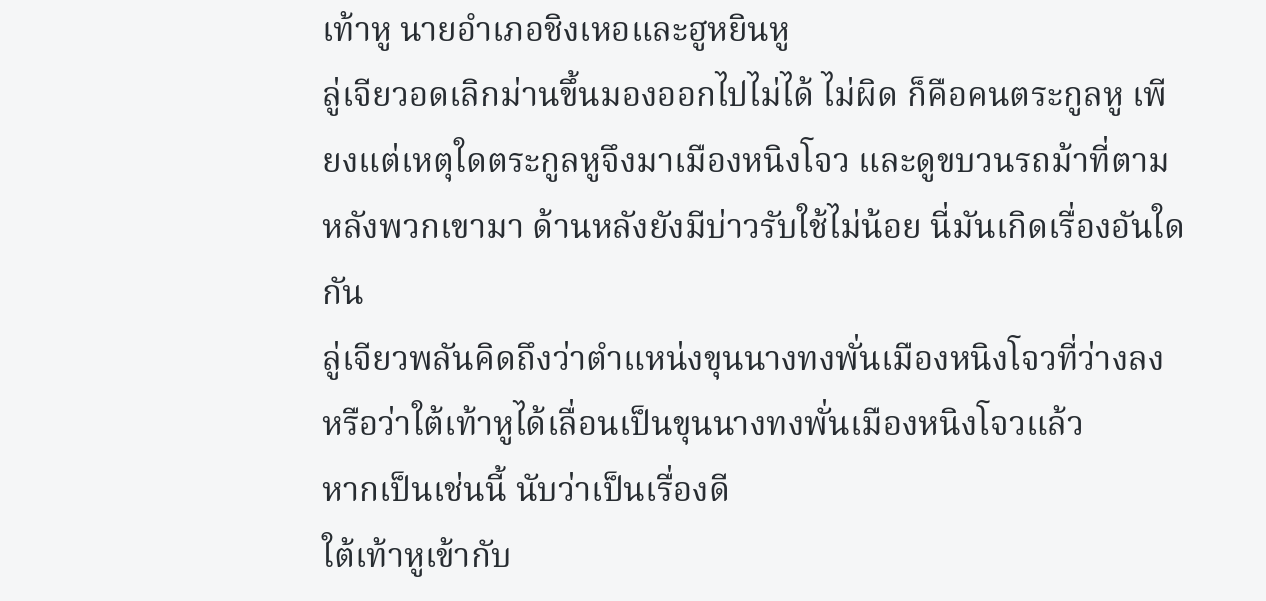เท้าหู นายอำเภอชิงเหอและฮูหยินหู
ลู่เจียวอดเลิกม่านขึ้นมองออกไปไม่ได้ ไม่ผิด ก็คือคนตระกูลหู เพียงแต่เหตุใดตระกูลหูจึงมาเมืองหนิงโจว และดูขบวนรถม้าที่ตามหลังพวกเขามา ด้านหลังยังมีบ่าวรับใช้ไม่น้อย นี่มันเกิดเรื่องอันใดกัน
ลู่เจียวพลันคิดถึงว่าตำแหน่งขุนนางทงพั่นเมืองหนิงโจวที่ว่างลง หรือว่าใต้เท้าหูได้เลื่อนเป็นขุนนางทงพั่นเมืองหนิงโจวแล้ว
หากเป็นเช่นนี้ นับว่าเป็นเรื่องดี
ใต้เท้าหูเข้ากับ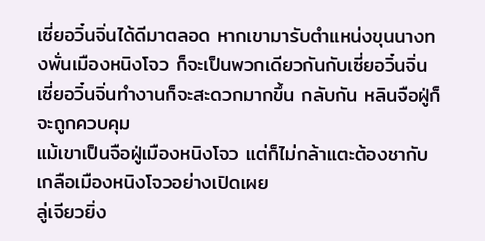เซี่ยอวิ๋นจิ่นได้ดีมาตลอด หากเขามารับตำแหน่งขุนนางทงพั่นเมืองหนิงโจว ก็จะเป็นพวกเดียวกันกับเซี่ยอวิ๋นจิ่น เซี่ยอวิ๋นจิ่นทำงานก็จะสะดวกมากขึ้น กลับกัน หลินจือฝู่ก็จะถูกควบคุม
แม้เขาเป็นจือฝู่เมืองหนิงโจว แต่ก็ไม่กล้าแตะต้องชากับเกลือเมืองหนิงโจวอย่างเปิดเผย
ลู่เจียวยิ่ง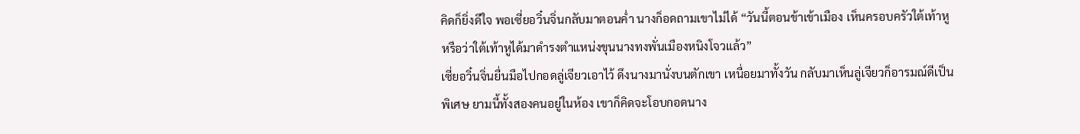คิดก็ยิ่งดีใจ พอเซี่ยอวิ๋นจิ่นกลับมาตอนค่ำ นางก็อดถามเขาไม่ได้ “วันนี้ตอนข้าเข้าเมือง เห็นครอบครัวใต้เท้าหู หรือว่าใต้เท้าหูได้มาดำรงตำแหน่งขุนนางทงพั่นเมืองหนิงโจวแล้ว”
เซี่ยอวิ๋นจิ่นยื่นมือไปกอดลู่เจียวเอาไว้ ดึงนางมานั่งบนตักเขา เหนื่อยมาทั้งวัน กลับมาเห็นลู่เจียวก็อารมณ์ดีเป็นพิเศษ ยามนี้ทั้งสองคนอยู่ในห้อง เขาก็คิดจะโอบกอดนาง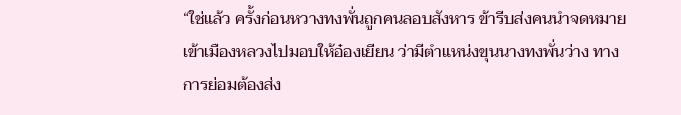“ใช่แล้ว ครั้งก่อนหวางทงพั่นถูกคนลอบสังหาร ข้ารีบส่งคนนำจดหมายเข้าเมืองหลวงไปมอบให้อ๋องเยียน ว่ามีตำแหน่งขุนนางทงพั่นว่าง ทางการย่อมต้องส่ง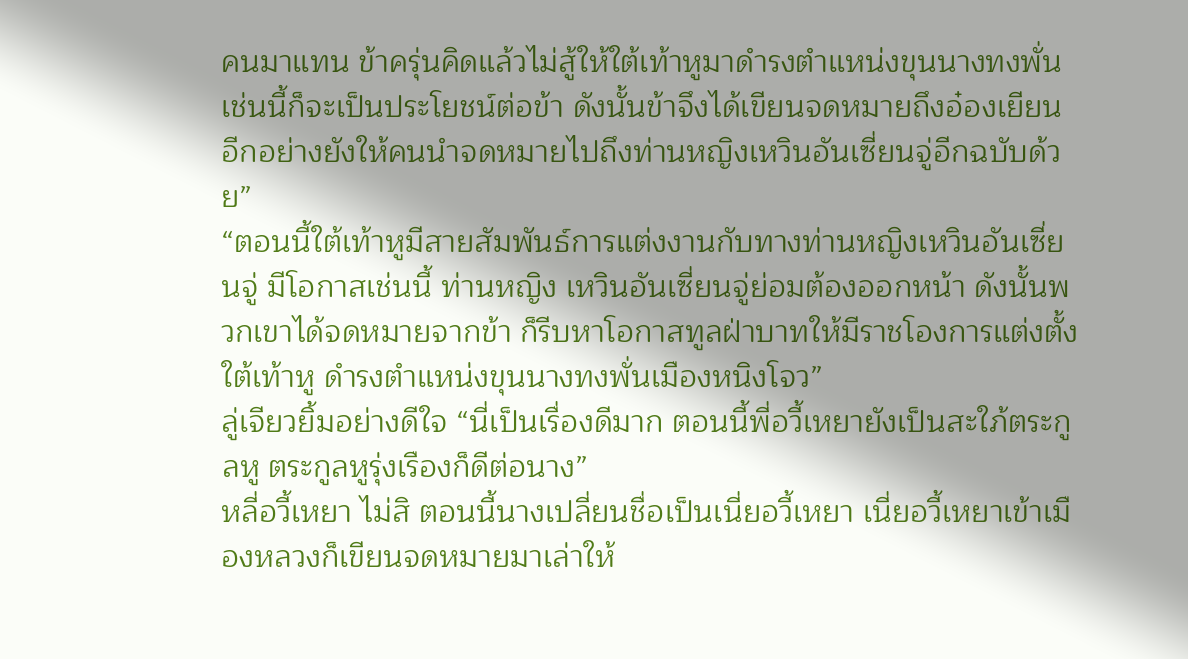คนมาแทน ข้าครุ่นคิดแล้วไม่สู้ให้ใต้เท้าหูมาดำรงตำแหน่งขุนนางทงพั่น เช่นนี้ก็จะเป็นประโยชน์ต่อข้า ดังนั้นข้าจึงได้เขียนจดหมายถึงอ๋องเยียน อีกอย่างยังให้คนนำจดหมายไปถึงท่านหญิงเหวินอันเซี่ยนจู่อีกฉบับด้วย”
“ตอนนี้ใต้เท้าหูมีสายสัมพันธ์การแต่งงานกับทางท่านหญิงเหวินอันเซี่ยนจู่ มีโอกาสเช่นนี้ ท่านหญิง เหวินอันเซี่ยนจู่ย่อมต้องออกหน้า ดังนั้นพวกเขาได้จดหมายจากข้า ก็รีบหาโอกาสทูลฝ่าบาทให้มีราชโองการแต่งตั้งใต้เท้าหู ดำรงตำแหน่งขุนนางทงพั่นเมืองหนิงโจว”
ลู่เจียวยิ้มอย่างดีใจ “นี่เป็นเรื่องดีมาก ตอนนี้พี่อวี้เหยายังเป็นสะใภ้ตระกูลหู ตระกูลหูรุ่งเรืองก็ดีต่อนาง”
หลี่อวี้เหยา ไม่สิ ตอนนี้นางเปลี่ยนชื่อเป็นเนี่ยอวี้เหยา เนี่ยอวี้เหยาเข้าเมืองหลวงก็เขียนจดหมายมาเล่าให้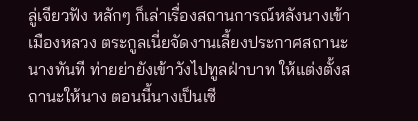ลู่เจียวฟัง หลักๆ ก็เล่าเรื่องสถานการณ์หลังนางเข้าเมืองหลวง ตระกูลเนี่ยจัดงานเลี้ยงประกาศสถานะนางทันที ท่ายย่ายังเข้าวังไปทูลฝ่าบาท ให้แต่งตั้งสถานะให้นาง ตอนนี้นางเป็นเซี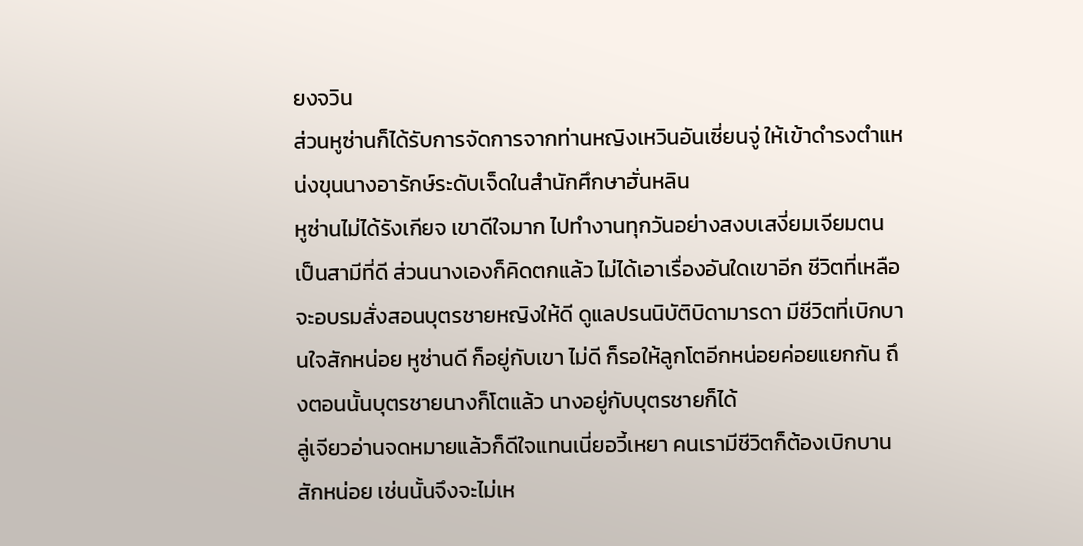ยงจวิน
ส่วนหูซ่านก็ได้รับการจัดการจากท่านหญิงเหวินอันเซี่ยนจู่ ให้เข้าดำรงตำแหน่งขุนนางอารักษ์ระดับเจ็ดในสำนักศึกษาฮั่นหลิน
หูซ่านไม่ได้รังเกียจ เขาดีใจมาก ไปทำงานทุกวันอย่างสงบเสงี่ยมเจียมตน เป็นสามีที่ดี ส่วนนางเองก็คิดตกแล้ว ไม่ได้เอาเรื่องอันใดเขาอีก ชีวิตที่เหลือจะอบรมสั่งสอนบุตรชายหญิงให้ดี ดูแลปรนนิบัติบิดามารดา มีชีวิตที่เบิกบานใจสักหน่อย หูซ่านดี ก็อยู่กับเขา ไม่ดี ก็รอให้ลูกโตอีกหน่อยค่อยแยกกัน ถึงตอนนั้นบุตรชายนางก็โตแล้ว นางอยู่กับบุตรชายก็ได้
ลู่เจียวอ่านจดหมายแล้วก็ดีใจแทนเนี่ยอวี้เหยา คนเรามีชีวิตก็ต้องเบิกบานสักหน่อย เช่นนั้นจึงจะไม่เห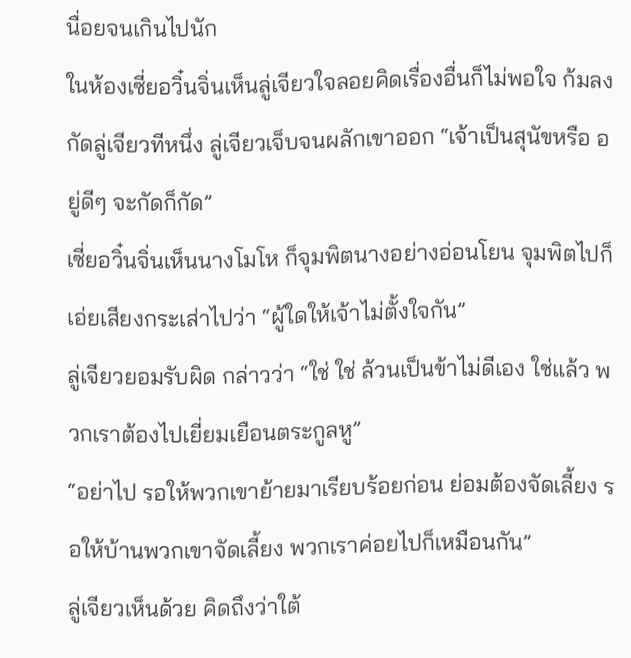นื่อยจนเกินไปนัก
ในห้องเซี่ยอวิ๋นจิ่นเห็นลู่เจียวใจลอยคิดเรื่องอื่นก็ไม่พอใจ ก้มลงกัดลู่เจียวทีหนึ่ง ลู่เจียวเจ็บจนผลักเขาออก “เจ้าเป็นสุนัขหรือ อยู่ดีๆ จะกัดก็กัด”
เซี่ยอวิ๋นจิ่นเห็นนางโมโห ก็จุมพิตนางอย่างอ่อนโยน จุมพิตไปก็เอ่ยเสียงกระเส่าไปว่า “ผู้ใดให้เจ้าไม่ตั้งใจกัน”
ลู่เจียวยอมรับผิด กล่าวว่า “ใช่ ใช่ ล้วนเป็นข้าไม่ดีเอง ใช่แล้ว พวกเราต้องไปเยี่ยมเยือนตระกูลหู”
“อย่าไป รอให้พวกเขาย้ายมาเรียบร้อยก่อน ย่อมต้องจัดเลี้ยง รอให้บ้านพวกเขาจัดเลี้ยง พวกเราค่อยไปก็เหมือนกัน”
ลู่เจียวเห็นด้วย คิดถึงว่าใต้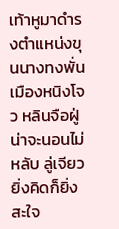เท้าหูมาดำรงตำแหน่งขุนนางทงพั่นเมืองหนิงโจว หลินจือฝู่น่าจะนอนไม่หลับ ลู่เจียวยิ่งคิดก็ยิ่งสะใจ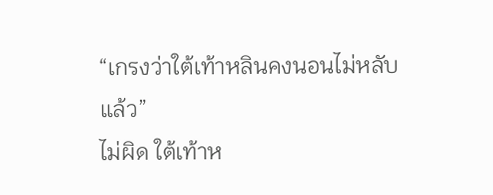“เกรงว่าใต้เท้าหลินคงนอนไม่หลับแล้ว”
ไม่ผิด ใต้เท้าห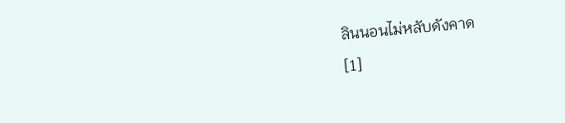ลินนอนไม่หลับดังคาด
[1]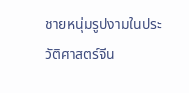ชายหนุ่มรูปงามในประวัติศาสตร์จีน